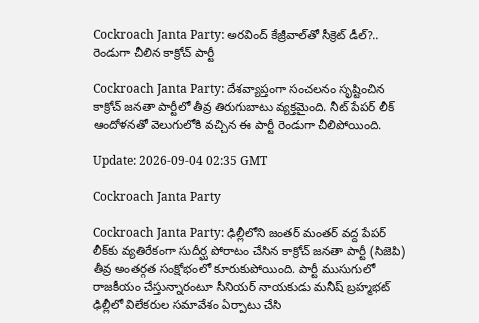Cockroach Janta Party: అరవింద్ కేజ్రీవాల్‌తో సీక్రెట్ డీల్?.. రెండుగా చీలిన కాక్రోచ్ పార్టీ

Cockroach Janta Party: దేశవ్యాప్తంగా సంచలనం సృష్టించిన కాక్రోచ్ జనతా పార్టీలో తీవ్ర తిరుగుబాటు వ్యక్తమైంది. నీట్ పేపర్ లీక్ ఆందోళనతో వెలుగులోకి వచ్చిన ఈ పార్టీ రెండుగా చీలిపోయింది.

Update: 2026-09-04 02:35 GMT

Cockroach Janta Party

Cockroach Janta Party: ఢిల్లీలోని జంతర్ మంతర్ వద్ద పేపర్ లీక్‌కు వ్యతిరేకంగా సుదీర్ఘ పోరాటం చేసిన కాక్రోచ్ జనతా పార్టీ (సిజెపి) తీవ్ర అంతర్గత సంక్షోభంలో కూరుకుపోయింది. పార్టీ ముసుగులో రాజకీయం చేస్తున్నారంటూ సీనియర్ నాయకుడు మనీష్ బ్రహ్మభట్ ఢిల్లీలో విలేకరుల సమావేశం ఏర్పాటు చేసి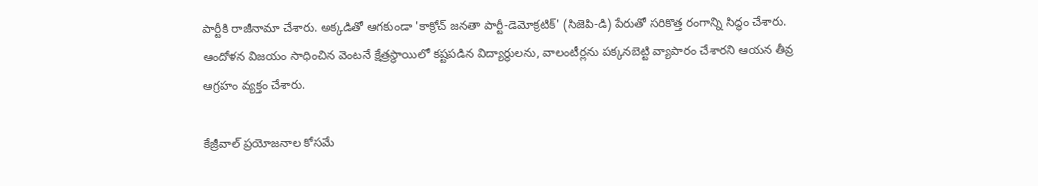పార్టీకి రాజీనామా చేశారు. అక్కడితో ఆగకుండా 'కాక్రోచ్ జనతా పార్టీ-డెమోక్రటిక్' (సిజెపి-డి) పేరుతో సరికొత్త రంగాన్ని సిద్ధం చేశారు. ఆందోళన విజయం సాధించిన వెంటనే క్షేత్రస్థాయిలో కష్టపడిన విద్యార్థులను, వాలంటీర్లను పక్కనబెట్టి వ్యాపారం చేశారని ఆయన తీవ్ర ఆగ్రహం వ్యక్తం చేశారు.

కేజ్రీవాల్ ప్రయోజనాల కోసమే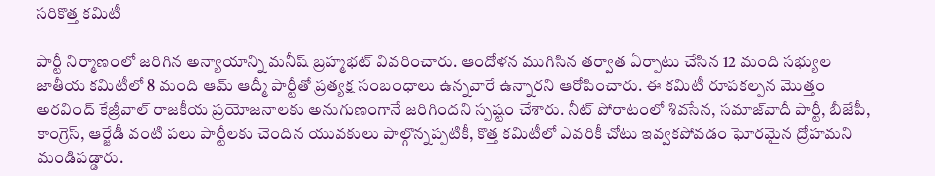సరికొత్త కమిటీ

పార్టీ నిర్మాణంలో జరిగిన అన్యాయాన్ని మనీష్ బ్రహ్మభట్ వివరించారు. ఆందోళన ముగిసిన తర్వాత ఏర్పాటు చేసిన 12 మంది సభ్యుల జాతీయ కమిటీలో 8 మంది ఆమ్ ఆద్మీ పార్టీతో ప్రత్యక్ష సంబంధాలు ఉన్నవారే ఉన్నారని ఆరోపించారు. ఈ కమిటీ రూపకల్పన మొత్తం అరవింద్ కేజ్రీవాల్ రాజకీయ ప్రయోజనాలకు అనుగుణంగానే జరిగిందని స్పష్టం చేశారు. నీట్ పోరాటంలో శివసేన, సమాజ్‌వాదీ పార్టీ, బీజేపీ, కాంగ్రెస్, ఆర్జేడీ వంటి పలు పార్టీలకు చెందిన యువకులు పాల్గొన్నప్పటికీ, కొత్త కమిటీలో ఎవరికీ చోటు ఇవ్వకపోవడం ఘోరమైన ద్రోహమని మండిపడ్డారు.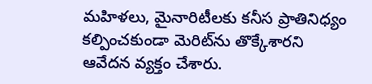మహిళలు, మైనారిటీలకు కనీస ప్రాతినిధ్యం కల్పించకుండా మెరిట్‌ను తొక్కేశారని ఆవేదన వ్యక్తం చేశారు.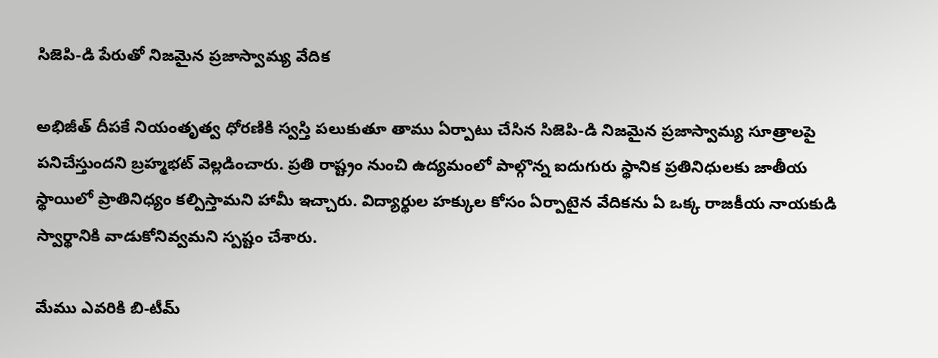సిజెపి-డి పేరుతో నిజమైన ప్రజాస్వామ్య వేదిక

అభిజీత్ దీపకే నియంతృత్వ ధోరణికి స్వస్తి పలుకుతూ తాము ఏర్పాటు చేసిన సిజెపి-డి నిజమైన ప్రజాస్వామ్య సూత్రాలపై పనిచేస్తుందని బ్రహ్మభట్ వెల్లడించారు. ప్రతి రాష్ట్రం నుంచి ఉద్యమంలో పాల్గొన్న ఐదుగురు స్థానిక ప్రతినిధులకు జాతీయ స్థాయిలో ప్రాతినిధ్యం కల్పిస్తామని హామీ ఇచ్చారు. విద్యార్థుల హక్కుల కోసం ఏర్పాటైన వేదికను ఏ ఒక్క రాజకీయ నాయకుడి స్వార్థానికి వాడుకోనివ్వమని స్పష్టం చేశారు.

మేము ఎవరికి బి-టీమ్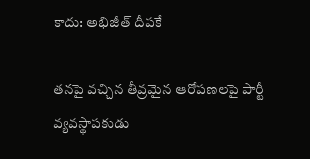కాదు: అభిజీత్ దీపకే

తనపై వచ్చిన తీవ్రమైన ఆరోపణలపై పార్టీ వ్యవస్థాపకుడు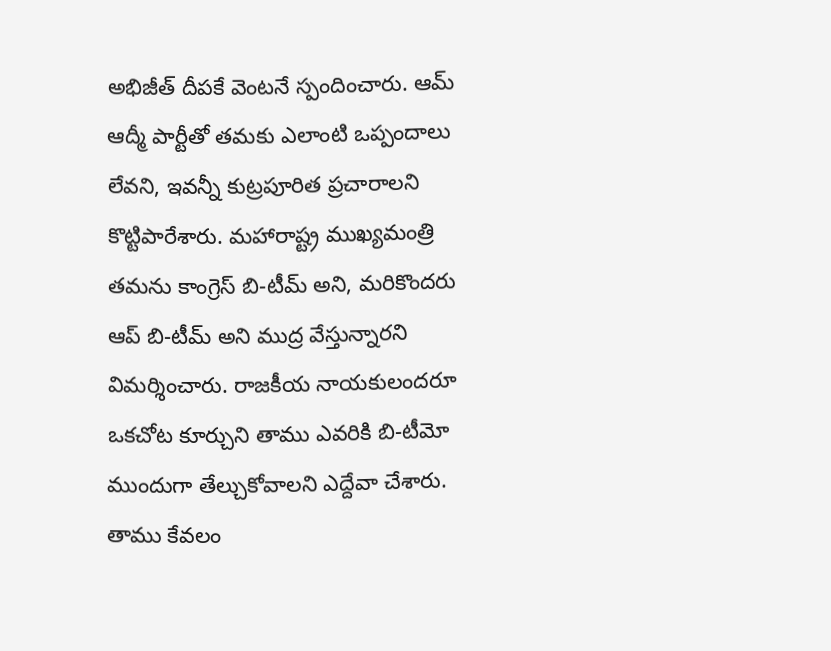అభిజీత్ దీపకే వెంటనే స్పందించారు. ఆమ్ ఆద్మీ పార్టీతో తమకు ఎలాంటి ఒప్పందాలు లేవని, ఇవన్నీ కుట్రపూరిత ప్రచారాలని కొట్టిపారేశారు. మహారాష్ట్ర ముఖ్యమంత్రి తమను కాంగ్రెస్ బి-టీమ్ అని, మరికొందరు ఆప్ బి-టీమ్ అని ముద్ర వేస్తున్నారని విమర్శించారు. రాజకీయ నాయకులందరూ ఒకచోట కూర్చుని తాము ఎవరికి బి-టీమో ముందుగా తేల్చుకోవాలని ఎద్దేవా చేశారు. తాము కేవలం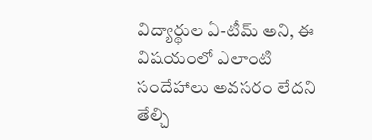విద్యార్థుల ఏ-టీమ్ అని, ఈ విషయంలో ఎలాంటి సందేహాలు అవసరం లేదని తేల్చి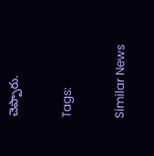చెప్పారు.

Tags:

Similar News